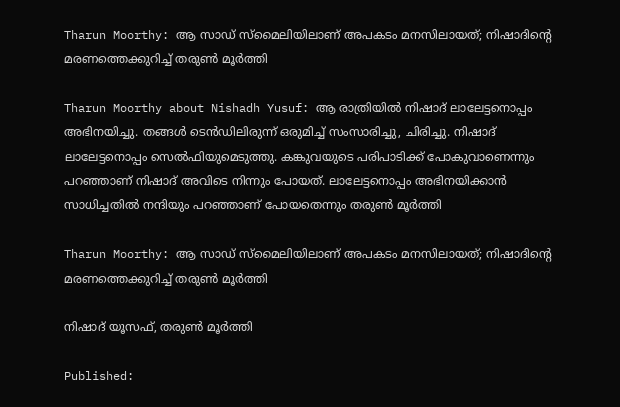Tharun Moorthy: ആ സാഡ് സ്‌മൈലിയിലാണ് അപകടം മനസിലായത്; നിഷാദിന്റെ മരണത്തെക്കുറിച്ച് തരുണ്‍ മൂര്‍ത്തി

Tharun Moorthy about Nishadh Yusuf: ആ രാത്രിയില്‍ നിഷാദ് ലാലേട്ടനൊപ്പം അഭിനയിച്ചു. തങ്ങള്‍ ടെന്‍ഡിലിരുന്ന് ഒരുമിച്ച് സംസാരിച്ചു, ചിരിച്ചു. നിഷാദ് ലാലേട്ടനൊപ്പം സെല്‍ഫിയുമെടുത്തു. കങ്കുവയുടെ പരിപാടിക്ക് പോകുവാണെന്നും പറഞ്ഞാണ് നിഷാദ് അവിടെ നിന്നും പോയത്. ലാലേട്ടനൊപ്പം അഭിനയിക്കാന്‍ സാധിച്ചതില്‍ നന്ദിയും പറഞ്ഞാണ് പോയതെന്നും തരുണ്‍ മൂര്‍ത്തി

Tharun Moorthy: ആ സാഡ് സ്‌മൈലിയിലാണ് അപകടം മനസിലായത്; നിഷാദിന്റെ മരണത്തെക്കുറിച്ച് തരുണ്‍ മൂര്‍ത്തി

നിഷാദ് യൂസഫ്, തരുണ്‍ മൂര്‍ത്തി

Published: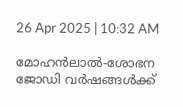26 Apr 2025 | 10:32 AM

മോഹന്‍ലാല്‍-ശോഭന ജോഡി വര്‍ഷങ്ങള്‍ക്ക്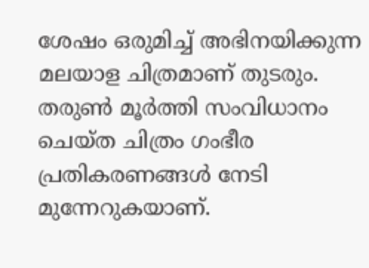ശേഷം ഒരുമിച്ച് അഭിനയിക്കുന്ന മലയാള ചിത്രമാണ് തുടരും. തരുണ്‍ മൂര്‍ത്തി സംവിധാനം ചെയ്ത ചിത്രം ഗംഭീര പ്രതികരണങ്ങള്‍ നേടി മുന്നേറുകയാണ്.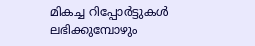മികച്ച റിപ്പോര്‍ട്ടുകള്‍ ലഭിക്കുമ്പോഴും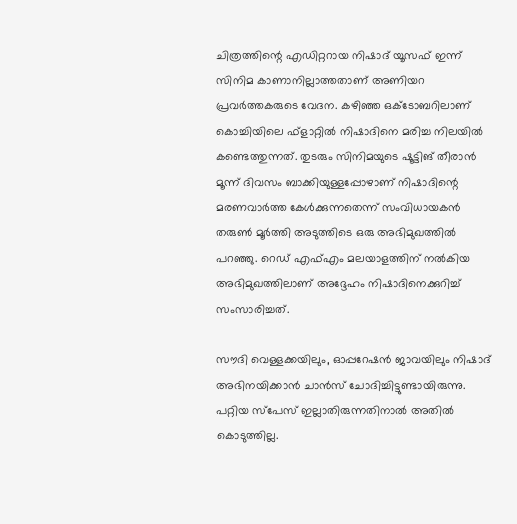ചിത്രത്തിന്റെ എഡിറ്ററായ നിഷാദ് യൂസഫ് ഇന്ന് സിനിമ കാണാനില്ലാത്തതാണ് അണിയറ പ്രവര്‍ത്തകരുടെ വേദന. കഴിഞ്ഞ ഒക്ടോബറിലാണ് കൊച്ചിയിലെ ഫ്‌ളാറ്റില്‍ നിഷാദിനെ മരിച്ച നിലയില്‍ കണ്ടെത്തുന്നത്. തുടരും സിനിമയുടെ ഷൂട്ടിങ് തീരാന്‍ മൂന്ന് ദിവസം ബാക്കിയുള്ളപ്പോഴാണ് നിഷാദിന്റെ മരണവാര്‍ത്ത കേള്‍ക്കുന്നതെന്ന് സംവിധായകന്‍ തരുണ്‍ മൂര്‍ത്തി അടുത്തിടെ ഒരു അഭിമുഖത്തില്‍ പറഞ്ഞു. റെഡ് എഫ്എം മലയാളത്തിന് നല്‍കിയ അഭിമുഖത്തിലാണ് അദ്ദേഹം നിഷാദിനെക്കുറിച്ച് സംസാരിച്ചത്.

സൗദി വെള്ളക്കയിലും, ഓപ്പറേഷന്‍ ജാവയിലും നിഷാദ് അഭിനയിക്കാന്‍ ചാന്‍സ് ചോദിച്ചിട്ടുണ്ടായിരുന്നു. പറ്റിയ സ്‌പേസ് ഇല്ലാതിരുന്നതിനാല്‍ അതില്‍ കൊടുത്തില്ല.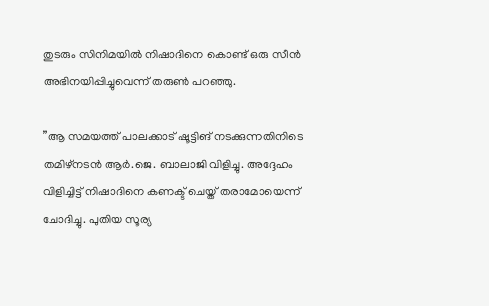തുടരും സിനിമയില്‍ നിഷാദിനെ കൊണ്ട് ഒരു സീന്‍ അഭിനയിപ്പിച്ചുവെന്ന് തരുണ്‍ പറഞ്ഞു.

”ആ സമയത്ത് പാലക്കാട് ഷൂട്ടിങ് നടക്കുന്നതിനിടെ തമിഴ്‌നടന്‍ ആര്‍.ജെ. ബാലാജി വിളിച്ചു. അദ്ദേഹം വിളിച്ചിട്ട് നിഷാദിനെ കണക്ട് ചെയ്ത് തരാമോയെന്ന് ചോദിച്ചു. പുതിയ സൂര്യ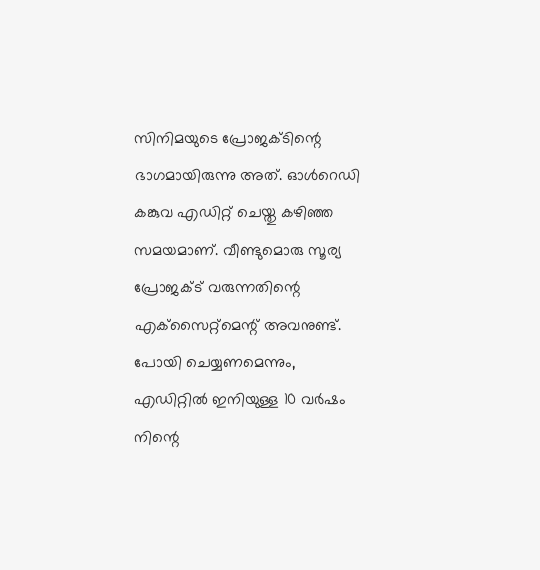സിനിമയുടെ പ്രോജക്ടിന്റെ ഭാഗമായിരുന്നു അത്. ഓള്‍റെഡി കങ്കുവ എഡിറ്റ് ചെയ്തു കഴിഞ്ഞ സമയമാണ്. വീണ്ടുമൊരു സൂര്യ പ്രോജക്ട് വരുന്നതിന്റെ എക്‌സൈറ്റ്‌മെന്റ് അവനുണ്ട്. പോയി ചെയ്യണമെന്നും, എഡിറ്റില്‍ ഇനിയുള്ള 10 വര്‍ഷം നിന്റെ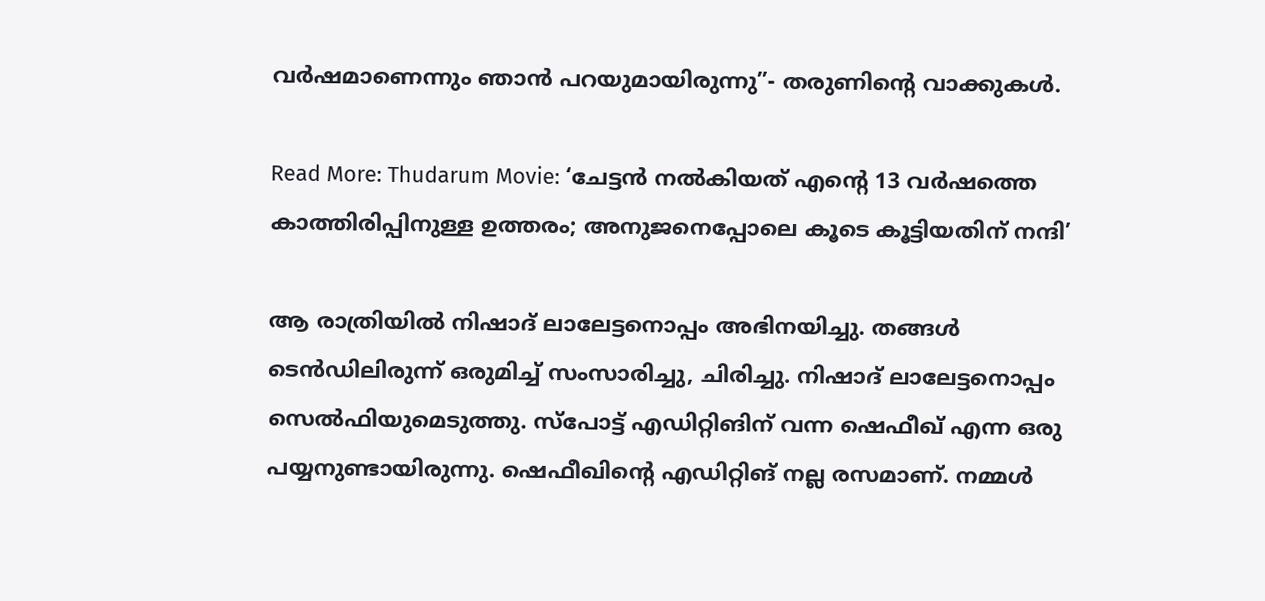വര്‍ഷമാണെന്നും ഞാന്‍ പറയുമായിരുന്നു”- തരുണിന്റെ വാക്കുകള്‍.

Read More: Thudarum Movie: ‘ചേട്ടൻ നൽകിയത് എന്റെ 13 വർഷത്തെ കാത്തിരിപ്പിനുള്ള ഉത്തരം; അനുജനെപ്പോലെ കൂടെ കൂട്ടിയതിന് നന്ദി’

ആ രാത്രിയില്‍ നിഷാദ് ലാലേട്ടനൊപ്പം അഭിനയിച്ചു. തങ്ങള്‍ ടെന്‍ഡിലിരുന്ന് ഒരുമിച്ച് സംസാരിച്ചു, ചിരിച്ചു. നിഷാദ് ലാലേട്ടനൊപ്പം സെല്‍ഫിയുമെടുത്തു. സ്‌പോട്ട് എഡിറ്റിങിന് വന്ന ഷെഫീഖ് എന്ന ഒരു പയ്യനുണ്ടായിരുന്നു. ഷെഫീഖിന്റെ എഡിറ്റിങ് നല്ല രസമാണ്. നമ്മള്‍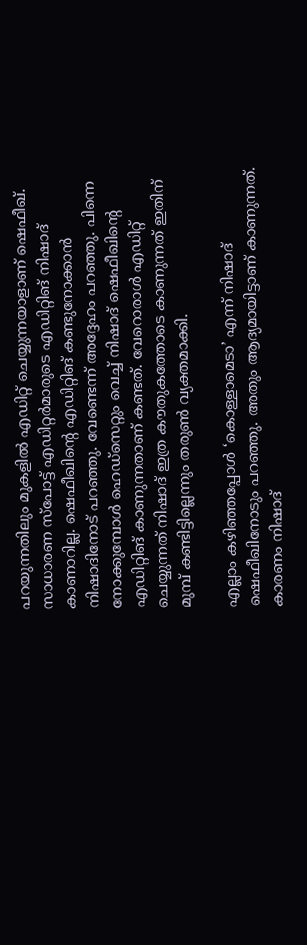പറയുന്നതിലും മുകളില്‍ എഡിറ്റ് ചെയ്യുന്നയാളാണ് ഷെഫീഖ്. സാധാരണ സ്‌പോട്ട് എഡിറ്റര്‍മാരുടെ എഡിറ്റിങ് നിഷാദ് കാണാറില്ല. ഷെഫീഖിന്റെ എഡിറ്റിങ് കണ്ടുനോക്കാന്‍ നിഷാദിനോട് പറഞ്ഞു. വേണ്ടെന്ന് അദ്ദേഹം പറഞ്ഞു. പിന്നെ നോക്കുമ്പോള്‍ ഹെഡ്‌സെറ്റും വെച്ച് നിഷാദ് ഷെഫീഖിന്റെ എഡിറ്റിങ് കാണുന്നതാണ് കണ്ടത്. വേറൊരാള്‍ എഡിറ്റ് ചെയ്യുന്നത് നിഷാദ് ഇത്ര കൗതുകത്തോടെ കാണുന്നത് ഇതിന് മുമ്പ് കണ്ടിട്ടില്ലെന്നും തരുണ്‍ വ്യക്തമാക്കി.

എല്ലാം കഴിഞ്ഞപ്പോള്‍ ‘കൊള്ളാമെടാ’ എന്ന് നിഷാദ് ഷെഫീഖിനോടും പറഞ്ഞു. അതും ആദ്യമായിട്ടാണ് കാണുന്നത്. കാരണം നിഷാദ്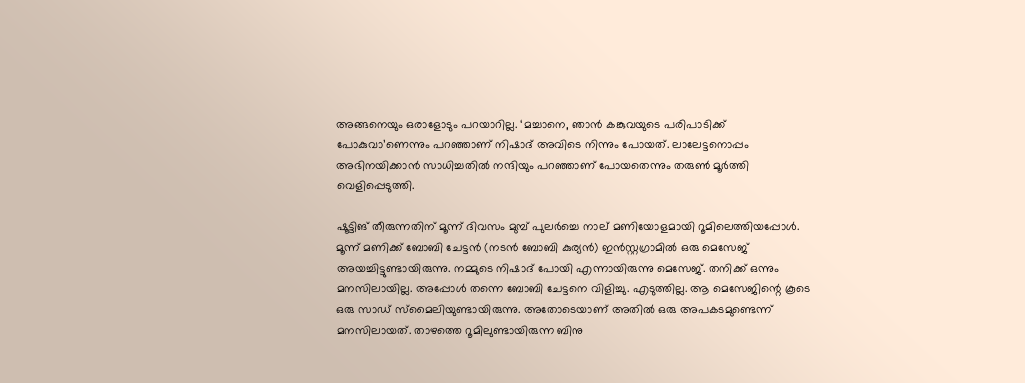അങ്ങനെയും ഒരാളോടും പറയാറില്ല. ‘മച്ചാനെ, ഞാന്‍ കങ്കുവയുടെ പരിപാടിക്ക് പോകുവാ’ണെന്നും പറഞ്ഞാണ് നിഷാദ് അവിടെ നിന്നും പോയത്. ലാലേട്ടനൊപ്പം അഭിനയിക്കാന്‍ സാധിച്ചതില്‍ നന്ദിയും പറഞ്ഞാണ് പോയതെന്നും തരുണ്‍ മൂര്‍ത്തി വെളിപ്പെടുത്തി.

ഷൂട്ടിങ് തീരുന്നതിന് മൂന്ന് ദിവസം മുമ്പ് പുലര്‍ച്ചെ നാല് മണിയോളമായി റൂമിലെത്തിയപ്പോള്‍. മൂന്ന് മണിക്ക് ബോബി ചേട്ടന്‍ (നടന്‍ ബോബി കുര്യന്‍) ഇന്‍സ്റ്റഗ്രാമില്‍ ഒരു മെസേജ് അയച്ചിട്ടുണ്ടായിരുന്നു. നമ്മുടെ നിഷാദ് പോയി എന്നായിരുന്നു മെസേജ്. തനിക്ക് ഒന്നും മനസിലായില്ല. അപ്പോള്‍ തന്നെ ബോബി ചേട്ടനെ വിളിച്ചു. എടുത്തില്ല. ആ മെസേജിന്റെ കൂടെ ഒരു സാഡ് സ്‌മൈലിയുണ്ടായിരുന്നു. അതോടെയാണ് അതില്‍ ഒരു അപകടമുണ്ടെന്ന് മനസിലായത്. താഴത്തെ റൂമിലുണ്ടായിരുന്ന ബിനു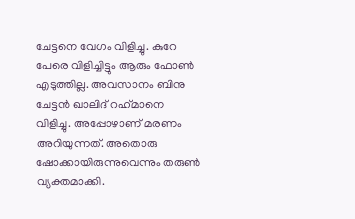ചേട്ടനെ വേഗം വിളിച്ചു. കുറേ പേരെ വിളിച്ചിട്ടും ആരും ഫോണ്‍ എടുത്തില്ല. അവസാനം ബിനു ചേട്ടന്‍ ഖാലിദ് റഹ്‌മാനെ വിളിച്ചു. അപ്പോഴാണ് മരണം അറിയുന്നത്. അതൊരു ഷോക്കായിരുന്നുവെന്നും തരുണ്‍ വ്യക്തമാക്കി.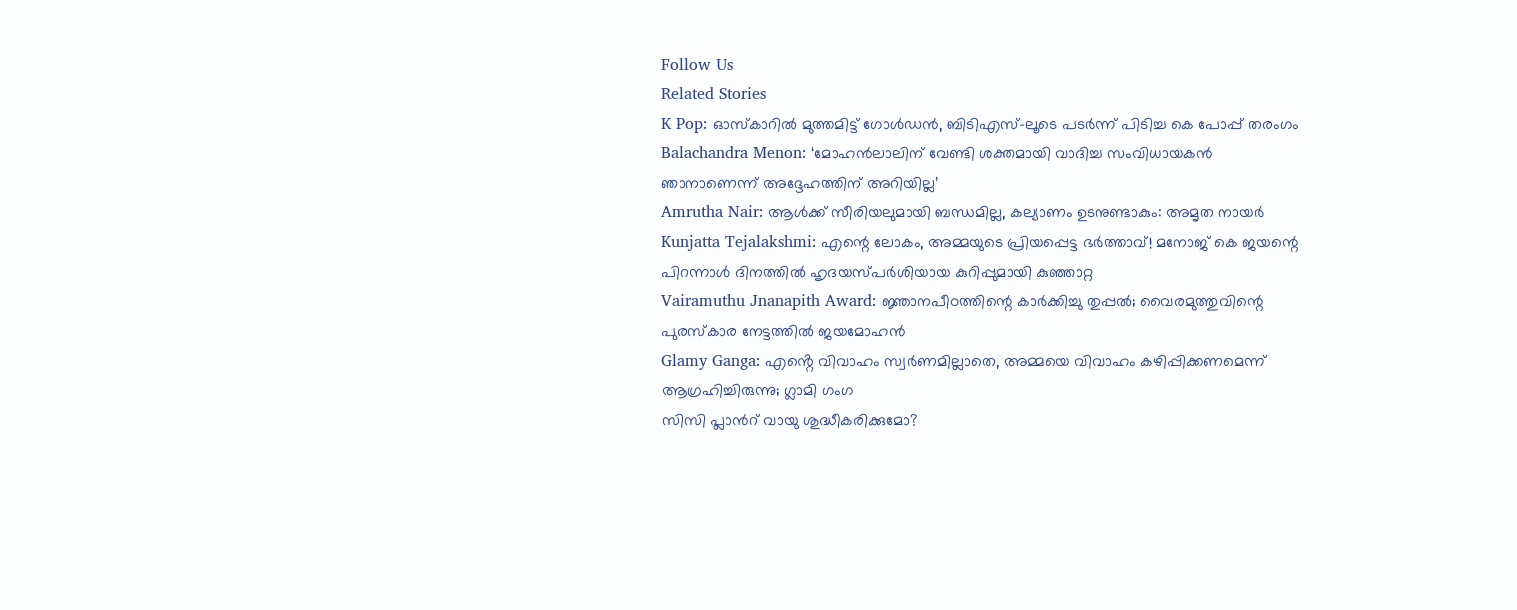Follow Us
Related Stories
K Pop: ഓസ്കാറിൽ മുത്തമിട്ട് ഗോൾഡൻ, ബിടിഎസ്-ലൂടെ പടർന്ന് പിടിച്ച കെ പോപ്പ് തരംഗം
Balachandra Menon: ‘മോഹന്‍ലാലിന് വേണ്ടി ശക്തമായി വാദിച്ച സംവിധായകന്‍ ഞാനാണെന്ന്‌ അദ്ദേഹത്തിന് അറിയില്ല’
Amrutha Nair: ആള്‍ക്ക് സീരിയലുമായി ബന്ധമില്ല, കല്യാണം ഉടനുണ്ടാകും: അമൃത നായര്‍
Kunjatta Tejalakshmi: എന്റെ ലോകം, അമ്മയുടെ പ്രിയപ്പെട്ട ഭർത്താവ്! മനോജ് കെ ജയന്റെ പിറന്നാൾ ദിനത്തിൽ ഹൃദയസ്പർശിയായ കുറിപ്പുമായി കുഞ്ഞാറ്റ
Vairamuthu Jnanapith Award: ജ്ഞാനപീഠത്തിന്റെ കാർക്കിച്ചു തുപ്പൽ; വൈരമുത്തുവിന്റെ പുരസ്കാര നേട്ടത്തിൽ ജയമോഹൻ
Glamy Ganga: എൻ്റെ വിവാഹം സ്വർണമില്ലാതെ, അമ്മയെ വിവാഹം കഴിപ്പിക്കണമെന്ന് ആഗ്രഹിച്ചിരുന്നു; ഗ്ലാമി ഗംഗ
സിസി പ്ലാന്‍റ് വായു ശുദ്ധീകരിക്കുമോ?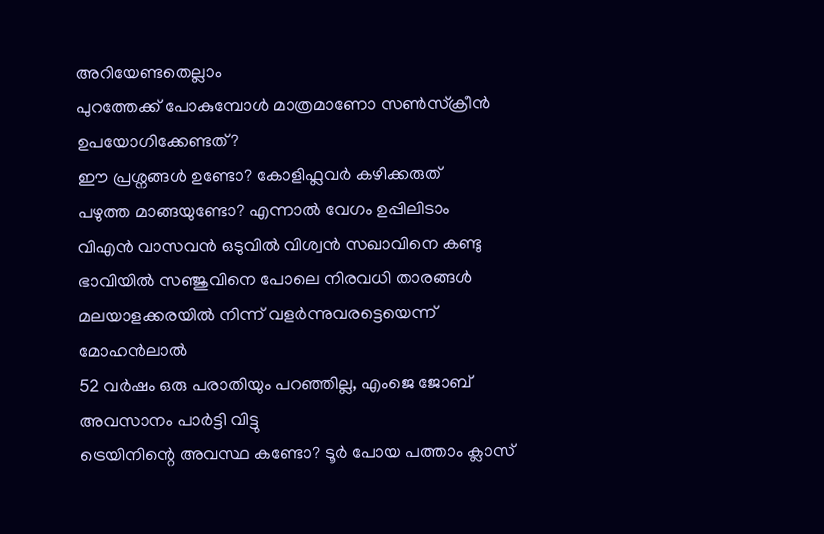അറിയേണ്ടതെല്ലാം
പുറത്തേക്ക് പോകുമ്പോള്‍ മാത്രമാണോ സണ്‍സ്‌ക്രീന്‍ ഉപയോഗിക്കേണ്ടത്?
ഈ പ്രശ്നങ്ങൾ ഉണ്ടോ? കോളിഫ്ലവർ കഴിക്കരുത്
പഴുത്ത മാങ്ങയുണ്ടോ? എന്നാല്‍ വേഗം ഉപ്പിലിടാം
വിഎൻ വാസവൻ ഒടുവിൽ വിശ്വൻ സഖാവിനെ കണ്ടു
ഭാവിയില്‍ സഞ്ജുവിനെ പോലെ നിരവധി താരങ്ങള്‍ മലയാളക്കരയില്‍ നിന്ന്‌ വളര്‍ന്നുവരട്ടെയെന്ന് മോഹന്‍ലാല്‍
52 വർഷം ഒരു പരാതിയും പറഞ്ഞില്ല, എംജെ ജോബ് അവസാനം പാർട്ടി വിട്ടു
ട്രെയിനിന്റെ അവസ്ഥ കണ്ടോ? ടൂര്‍ പോയ പത്താം ക്ലാസ്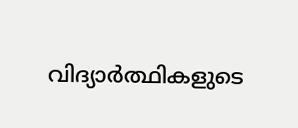വിദ്യാര്‍ത്ഥികളുടെ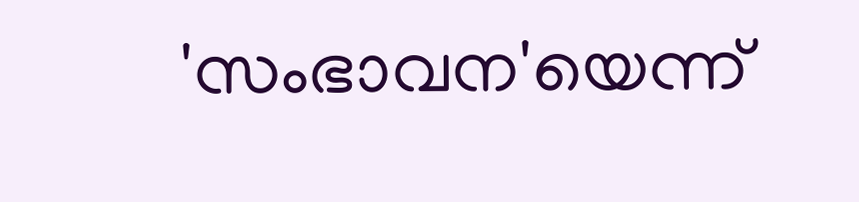'സംഭാവന'യെന്ന്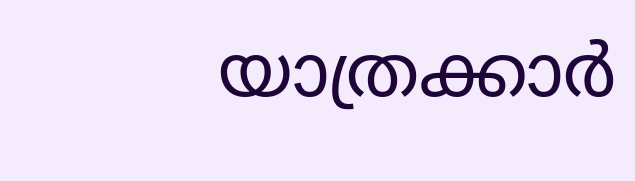യാത്രക്കാര്‍